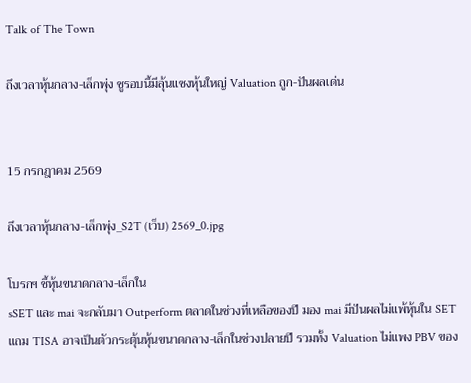Talk of The Town

ถึงเวลาหุ้นกลาง-เล็กพุ่ง ชูรอบนี้มีลุ้นแซงหุ้นใหญ่ Valuation ถูก-ปันผลเด่น


15 กรกฎาคม 2569

ถึงเวลาหุ้นกลาง-เล็กพุ่ง_S2T (เว็บ) 2569_0.jpg

โบรกฯ ชี้หุ้นขนาดกลาง-เล็กใน
sSET และ mai จะกลับมา Outperform ตลาดในช่วงที่เหลือของปี มอง mai มีปันผลไม่แพ้หุ้นใน SET แถม TISA อาจเป็นตัวกระตุ้นหุ้นขนาดกลาง-เล็กในช่วงปลายปี รวมทั้ง Valuation ไม่แพง PBV ของ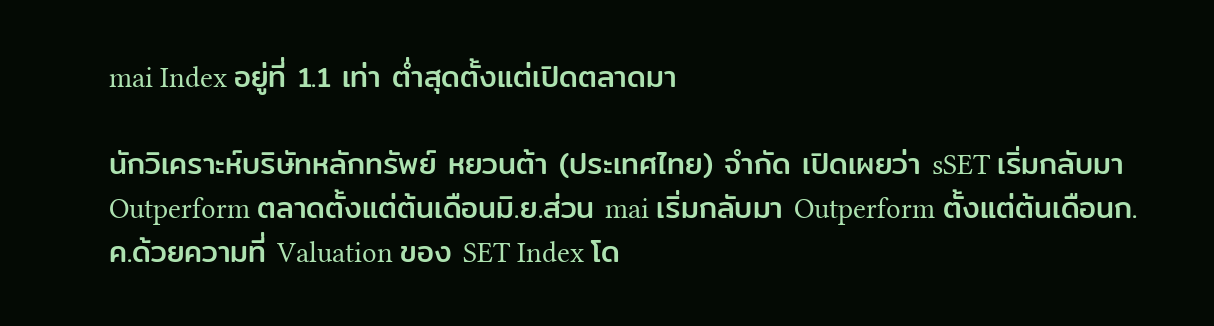mai Index อยู่ที่ 1.1 เท่า ต่ำสุดตั้งแต่เปิดตลาดมา

นักวิเคราะห์บริษัทหลักทรัพย์ หยวนต้า (ประเทศไทย) จำกัด เปิดเผยว่า sSET เริ่มกลับมา Outperform ตลาดตั้งแต่ต้นเดือนมิ.ย.ส่วน mai เริ่มกลับมา Outperform ตั้งแต่ต้นเดือนก.ค.ด้วยความที่ Valuation ของ SET Index โด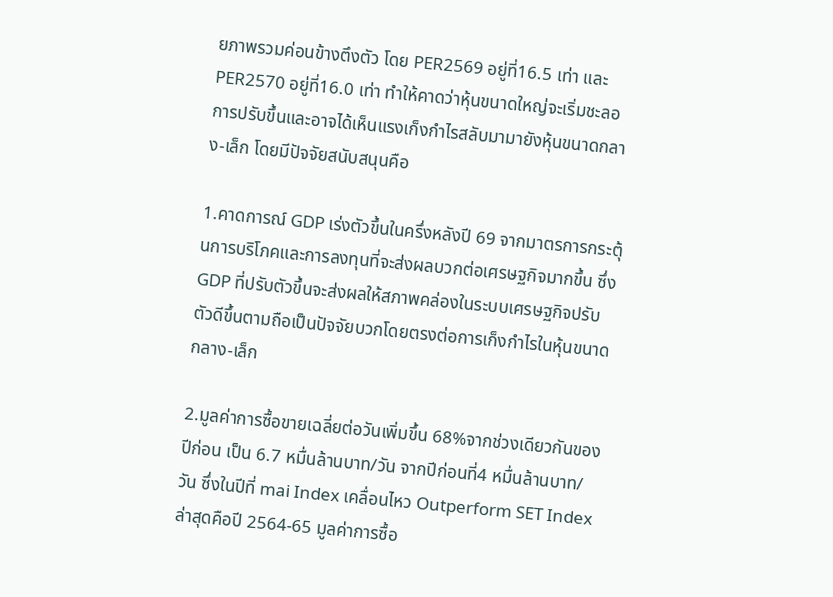ยภาพรวมค่อนข้างตึงตัว โดย PER2569 อยู่ที่16.5 เท่า และPER2570 อยู่ที่16.0 เท่า ทำให้คาดว่าหุ้นขนาดใหญ่จะเริ่มชะลอการปรับขึ้นและอาจได้เห็นแรงเก็งกำไรสลับมามายังหุ้นขนาดกลาง-เล็ก โดยมีปัจจัยสนับสนุนคือ

1.คาดการณ์ GDP เร่งตัวขึ้นในครึ่งหลังปี 69 จากมาตรการกระตุ้นการบริโภคและการลงทุนที่จะส่งผลบวกต่อเศรษฐกิจมากขึ้น ซึ่ง GDP ที่ปรับตัวขึ้นจะส่งผลให้สภาพคล่องในระบบเศรษฐกิจปรับตัวดีขึ้นตามถือเป็นปัจจัยบวกโดยตรงต่อการเก็งกำไรในหุ้นขนาดกลาง-เล็ก

2.มูลค่าการซื้อขายเฉลี่ยต่อวันเพิ่มขึ้น 68%จากช่วงเดียวกันของปีก่อน เป็น 6.7 หมื่นล้านบาท/วัน จากปีก่อนที่4 หมื่นล้านบาท/วัน ซึ่งในปีที่ mai Index เคลื่อนไหว Outperform SET Index ล่าสุดคือปี 2564-65 มูลค่าการซื้อ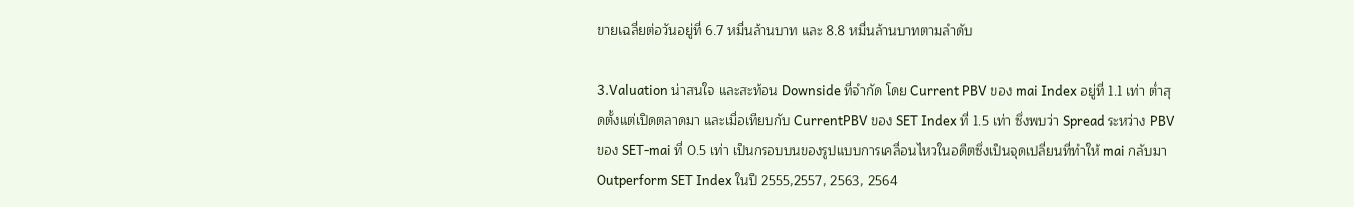ขายเฉลี่ยต่อวันอยู่ที่ 6.7 หมื่นล้านบาท และ 8.8 หมื่นล้านบาทตามลำดับ

3.Valuation น่าสนใจ และสะท้อน Downside ที่จำกัด โดย Current PBV ของ mai Index อยู่ที่ 1.1 เท่า ต่ำสุดตั้งแต่เปิดตลาดมา และเมื่อเทียบกับ CurrentPBV ของ SET Index ที่ 1.5 เท่า ซึ่งพบว่า Spread ระหว่าง PBV ของ SET-mai ที่ 0.5 เท่า เป็นกรอบบนของรูปแบบการเคลื่อนไหวในอดีตซึ่งเป็นจุดเปลี่ยนที่ทำให้ mai กลับมา Outperform SET Index ในปี 2555,2557, 2563, 2564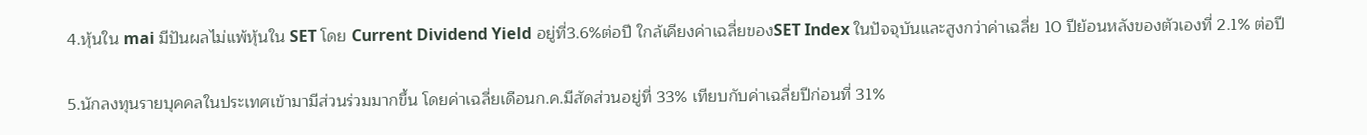4.หุ้นใน mai มีปันผลไม่แพ้หุ้นใน SET โดย Current Dividend Yield อยู่ที่3.6%ต่อปี ใกล้เคียงค่าเฉลี่ยของSET Index ในปัจจุบันและสูงกว่าค่าเฉลี่ย 10 ปีย้อนหลังของตัวเองที่ 2.1% ต่อปี

5.นักลงทุนรายบุคคลในประเทศเข้ามามีส่วนร่วมมากขึ้น โดยค่าเฉลี่ยเดือนก.ค.มีสัดส่วนอยู่ที่ 33% เทียบกับค่าเฉลี่ยปีก่อนที่ 31%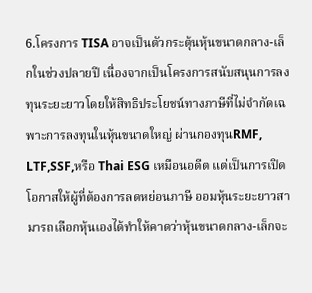6.โครงการ TISA อาจเป็นตัวกระตุ้นหุ้นขนาดกลาง-เล็กในช่วงปลายปี เนื่องจากเป็นโครงการสนับสนุนการลงทุนระยะยาวโดยให้สิทธิประโยชน์ทางภาษีที่ไม่จำกัดเฉพาะการลงทุนในหุ้นขนาดใหญ่ ผ่านกองทุนRMF, LTF,SSF,หรือ Thai ESG เหมือนอดีต แต่เป็นการเปิดโอกาสให้ผู้ที่ต้องการลดหย่อนภาษี ออมหุ้นระยะยาวสามารถเลือกหุ้นเองได้ทำให้คาดว่าหุ้นขนาดกลาง-เล็กจะ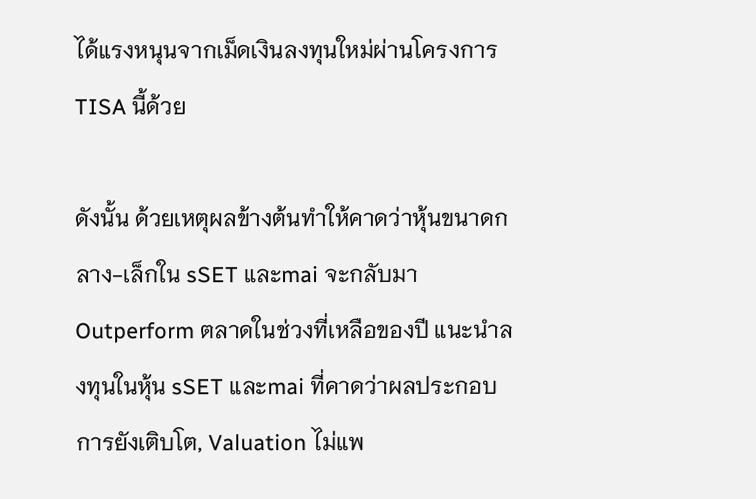ได้แรงหนุนจากเม็ดเงินลงทุนใหม่ผ่านโครงการ TISA นี้ด้วย

ดังนั้น ด้วยเหตุผลข้างต้นทำให้คาดว่าหุ้นขนาดกลาง-เล็กใน sSET และmai จะกลับมา Outperform ตลาดในช่วงที่เหลือของปี แนะนำลงทุนในหุ้น sSET และmai ที่คาดว่าผลประกอบการยังเติบโต, Valuation ไม่แพ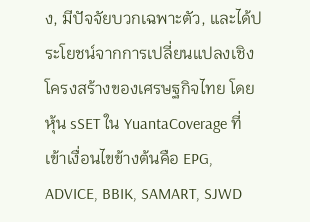ง, มีปัจจัยบวกเฉพาะตัว, และได้ประโยชน์จากการเปลี่ยนแปลงเชิงโครงสร้างของเศรษฐกิจไทย โดยหุ้น sSET ใน YuantaCoverage ที่เข้าเงื่อนไขข้างต้นคือ EPG, ADVICE, BBIK, SAMART, SJWD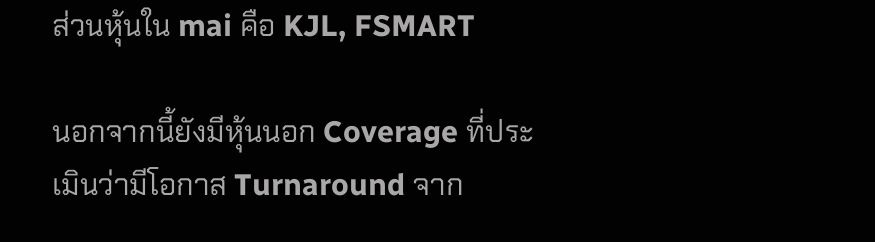ส่วนหุ้นใน mai คือ KJL, FSMART

นอกจากนี้ยังมีหุ้นนอก Coverage ที่ประเมินว่ามีโอกาส Turnaround จาก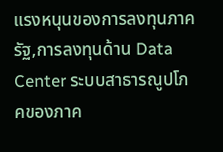แรงหนุนของการลงทุนภาครัฐ,การลงทุนด้าน Data Center ระบบสาธารณูปโภคของภาค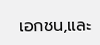เอกชน,และ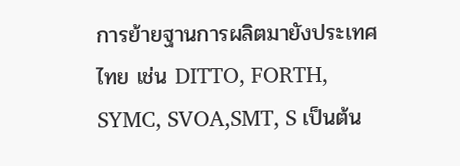การย้ายฐานการผลิตมายังประเทศไทย เช่น DITTO, FORTH, SYMC, SVOA,SMT, S เป็นต้น